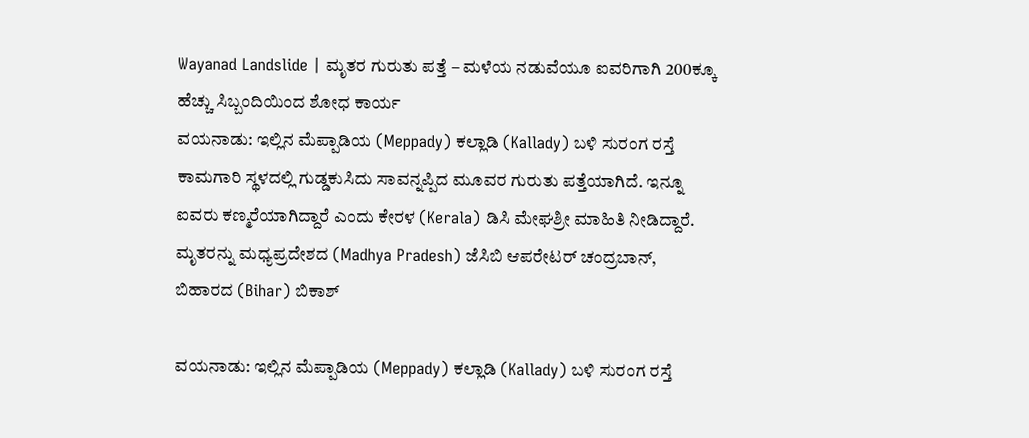Wayanad Landslide | ಮೃತರ ಗುರುತು ಪತ್ತೆ – ಮಳೆಯ ನಡುವೆಯೂ ಐವರಿಗಾಗಿ 200ಕ್ಕೂ ಹೆಚ್ಚು ಸಿಬ್ಬಂದಿಯಿಂದ ಶೋಧ ಕಾರ್ಯ
ವಯನಾಡು: ಇಲ್ಲಿನ ಮೆಪ್ಪಾಡಿಯ (Meppady) ಕಲ್ಲಾಡಿ (Kallady) ಬಳಿ ಸುರಂಗ ರಸ್ತೆ ಕಾಮಗಾರಿ ಸ್ಥಳದಲ್ಲಿ ಗುಡ್ಡಕುಸಿದು ಸಾವನ್ನಪ್ಪಿದ ಮೂವರ ಗುರುತು ಪತ್ತೆಯಾಗಿದೆ. ಇನ್ನೂ ಐವರು ಕಣ್ಮರೆಯಾಗಿದ್ದಾರೆ ಎಂದು ಕೇರಳ (Kerala) ಡಿಸಿ ಮೇಘಶ್ರೀ ಮಾಹಿತಿ ನೀಡಿದ್ದಾರೆ. ಮೃತರನ್ನು ಮಧ್ಯಪ್ರದೇಶದ (Madhya Pradesh) ಜೆಸಿಬಿ ಆಪರೇಟರ್ ಚಂದ್ರಬಾನ್, ಬಿಹಾರದ (Bihar) ಬಿಕಾಶ್

ವಯನಾಡು: ಇಲ್ಲಿನ ಮೆಪ್ಪಾಡಿಯ (Meppady) ಕಲ್ಲಾಡಿ (Kallady) ಬಳಿ ಸುರಂಗ ರಸ್ತೆ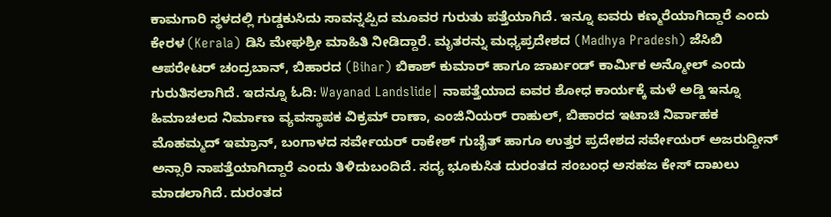ಕಾಮಗಾರಿ ಸ್ಥಳದಲ್ಲಿ ಗುಡ್ಡಕುಸಿದು ಸಾವನ್ನಪ್ಪಿದ ಮೂವರ ಗುರುತು ಪತ್ತೆಯಾಗಿದೆ. ಇನ್ನೂ ಐವರು ಕಣ್ಮರೆಯಾಗಿದ್ದಾರೆ ಎಂದು ಕೇರಳ (Kerala) ಡಿಸಿ ಮೇಘಶ್ರೀ ಮಾಹಿತಿ ನೀಡಿದ್ದಾರೆ. ಮೃತರನ್ನು ಮಧ್ಯಪ್ರದೇಶದ (Madhya Pradesh) ಜೆಸಿಬಿ ಆಪರೇಟರ್ ಚಂದ್ರಬಾನ್, ಬಿಹಾರದ (Bihar) ಬಿಕಾಶ್ ಕುಮಾರ್ ಹಾಗೂ ಜಾರ್ಖಂಡ್ ಕಾರ್ಮಿಕ ಅನ್ಮೋಲ್ ಎಂದು ಗುರುತಿಸಲಾಗಿದೆ. ಇದನ್ನೂ ಓದಿ: Wayanad Landslide| ನಾಪತ್ತೆಯಾದ ಐವರ ಶೋಧ ಕಾರ್ಯಕ್ಕೆ ಮಳೆ ಅಡ್ಡಿ ಇನ್ನೂ ಹಿಮಾಚಲದ ನಿರ್ಮಾಣ ವ್ಯವಸ್ಥಾಪಕ ವಿಕ್ರಮ್ ರಾಣಾ, ಎಂಜಿನಿಯರ್ ರಾಹುಲ್, ಬಿಹಾರದ ಇಟಾಚಿ ನಿರ್ವಾಹಕ ಮೊಹಮ್ಮದ್ ಇಮ್ರಾನ್, ಬಂಗಾಳದ ಸರ್ವೇಯರ್ ರಾಕೇಶ್ ಗುಚೈತ್ ಹಾಗೂ ಉತ್ತರ ಪ್ರದೇಶದ ಸರ್ವೇಯರ್ ಅಜರುದ್ದೀನ್ ಅನ್ಸಾರಿ ನಾಪತ್ತೆಯಾಗಿದ್ದಾರೆ ಎಂದು ತಿಳಿದುಬಂದಿದೆ. ಸದ್ಯ ಭೂಕುಸಿತ ದುರಂತದ ಸಂಬಂಧ ಅಸಹಜ ಕೇಸ್ ದಾಖಲು ಮಾಡಲಾಗಿದೆ. ದುರಂತದ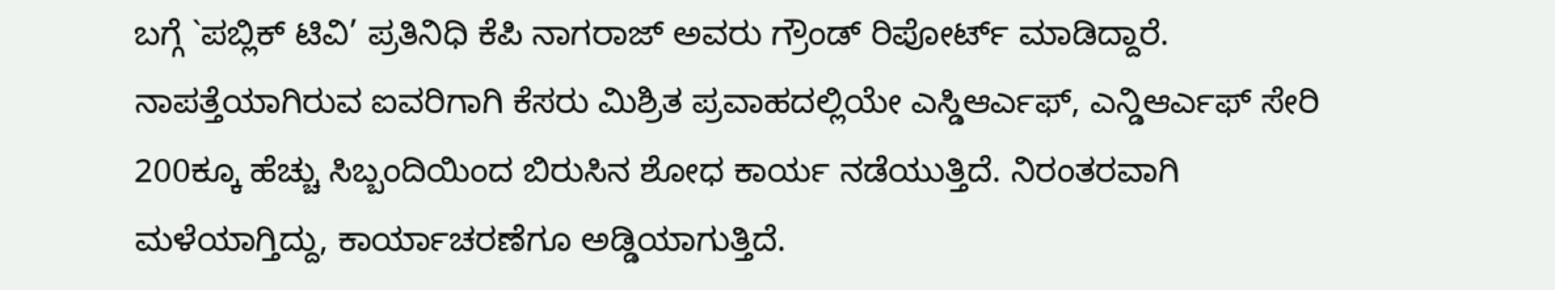ಬಗ್ಗೆ `ಪಬ್ಲಿಕ್ ಟಿವಿ’ ಪ್ರತಿನಿಧಿ ಕೆಪಿ ನಾಗರಾಜ್ ಅವರು ಗ್ರೌಂಡ್ ರಿಪೋರ್ಟ್ ಮಾಡಿದ್ದಾರೆ. ನಾಪತ್ತೆಯಾಗಿರುವ ಐವರಿಗಾಗಿ ಕೆಸರು ಮಿಶ್ರಿತ ಪ್ರವಾಹದಲ್ಲಿಯೇ ಎಸ್ಡಿಆರ್ಎಫ್, ಎನ್ಡಿಆರ್ಎಫ್ ಸೇರಿ 200ಕ್ಕೂ ಹೆಚ್ಚು ಸಿಬ್ಬಂದಿಯಿಂದ ಬಿರುಸಿನ ಶೋಧ ಕಾರ್ಯ ನಡೆಯುತ್ತಿದೆ. ನಿರಂತರವಾಗಿ ಮಳೆಯಾಗ್ತಿದ್ದು, ಕಾರ್ಯಾಚರಣೆಗೂ ಅಡ್ಡಿಯಾಗುತ್ತಿದೆ.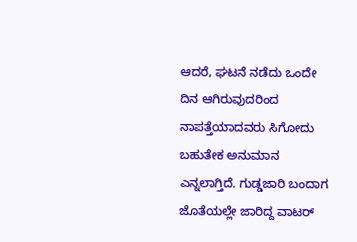ಆದರೆ, ಘಟನೆ ನಡೆದು ಒಂದೇ ದಿನ ಆಗಿರುವುದರಿಂದ ನಾಪತ್ತೆಯಾದವರು ಸಿಗೋದು ಬಹುತೇಕ ಅನುಮಾನ ಎನ್ನಲಾಗ್ತಿದೆ. ಗುಡ್ಡಜಾರಿ ಬಂದಾಗ ಜೊತೆಯಲ್ಲೇ ಜಾರಿದ್ದ ವಾಟರ್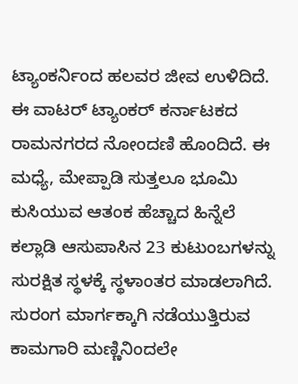ಟ್ಯಾಂಕರ್ನಿಂದ ಹಲವರ ಜೀವ ಉಳಿದಿದೆ. ಈ ವಾಟರ್ ಟ್ಯಾಂಕರ್ ಕರ್ನಾಟಕದ ರಾಮನಗರದ ನೋಂದಣಿ ಹೊಂದಿದೆ. ಈ ಮಧ್ಯೆ, ಮೇಪ್ಪಾಡಿ ಸುತ್ತಲೂ ಭೂಮಿ ಕುಸಿಯುವ ಆತಂಕ ಹೆಚ್ಚಾದ ಹಿನ್ನೆಲೆ ಕಲ್ಲಾಡಿ ಆಸುಪಾಸಿನ 23 ಕುಟುಂಬಗಳನ್ನು ಸುರಕ್ಷಿತ ಸ್ಥಳಕ್ಕೆ ಸ್ಥಳಾಂತರ ಮಾಡಲಾಗಿದೆ. ಸುರಂಗ ಮಾರ್ಗಕ್ಕಾಗಿ ನಡೆಯುತ್ತಿರುವ ಕಾಮಗಾರಿ ಮಣ್ಣಿನಿಂದಲೇ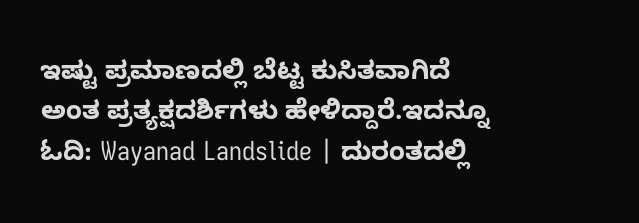ಇಷ್ಟು ಪ್ರಮಾಣದಲ್ಲಿ ಬೆಟ್ಟ ಕುಸಿತವಾಗಿದೆ ಅಂತ ಪ್ರತ್ಯಕ್ಷದರ್ಶಿಗಳು ಹೇಳಿದ್ದಾರೆ.ಇದನ್ನೂ ಓದಿ: Wayanad Landslide | ದುರಂತದಲ್ಲಿ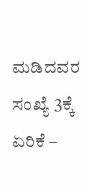ಮಡಿದವರ ಸಂಖ್ಯೆ 3ಕ್ಕೆ ಏರಿಕೆ –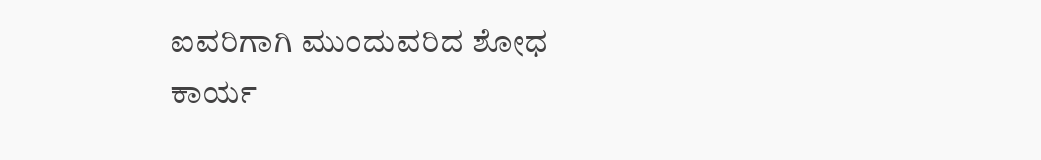ಐವರಿಗಾಗಿ ಮುಂದುವರಿದ ಶೋಧ ಕಾರ್ಯ